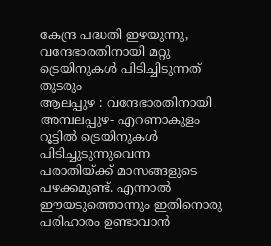കേന്ദ്ര പദ്ധതി ഇഴയുന്നു, വന്ദേഭാരതിനായി മറ്റു ട്രെയിനുകൾ പിടിച്ചിടുന്നത് തുടരും
ആലപ്പുഴ : വന്ദേഭാരതിനായി അമ്പലപ്പുഴ- എറണാകുളം റൂട്ടിൽ ട്രെയിനുകൾ പിടിച്ചുടുന്നുവെന്ന പരാതിയ്ക്ക് മാസങ്ങളുടെ പഴക്കമുണ്ട്. എന്നാൽ ഈയടുത്തൊന്നും ഇതിനൊരു പരിഹാരം ഉണ്ടാവാൻ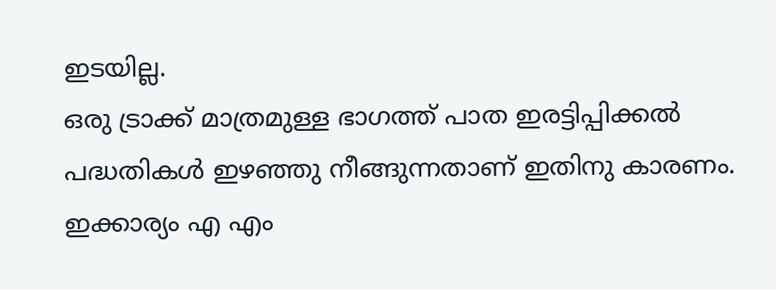ഇടയില്ല.
ഒരു ട്രാക്ക് മാത്രമുള്ള ഭാഗത്ത് പാത ഇരട്ടിപ്പിക്കൽ പദ്ധതികൾ ഇഴഞ്ഞു നീങ്ങുന്നതാണ് ഇതിനു കാരണം. ഇക്കാര്യം എ എം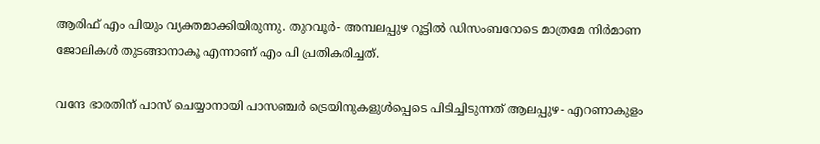ആരിഫ് എം പിയും വ്യക്തമാക്കിയിരുന്നു. തുറവൂർ- അമ്പലപ്പുഴ റൂട്ടിൽ ഡിസംബറോടെ മാത്രമേ നിർമാണ ജോലികൾ തുടങ്ങാനാകൂ എന്നാണ് എം പി പ്രതികരിച്ചത്.

വന്ദേ ഭാരതിന് പാസ് ചെയ്യാനായി പാസഞ്ചർ ട്രെയിനുകളുൾപ്പെടെ പിടിച്ചിടുന്നത് ആലപ്പുഴ- എറണാകുളം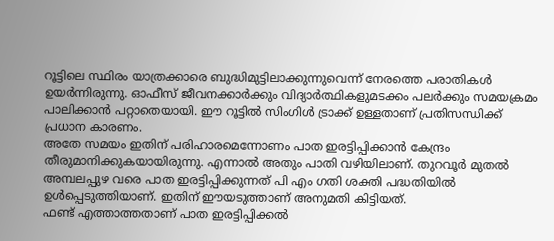റൂട്ടിലെ സ്ഥിരം യാത്രക്കാരെ ബുദ്ധിമുട്ടിലാക്കുന്നുവെന്ന് നേരത്തെ പരാതികൾ ഉയർന്നിരുന്നു. ഓഫീസ് ജീവനക്കാർക്കും വിദ്യാർത്ഥികളുമടക്കം പലർക്കും സമയക്രമം പാലിക്കാൻ പറ്റാതെയായി. ഈ റൂട്ടിൽ സിംഗിൾ ട്രാക്ക് ഉള്ളതാണ് പ്രതിസന്ധിക്ക് പ്രധാന കാരണം.
അതേ സമയം ഇതിന് പരിഹാരമെന്നോണം പാത ഇരട്ടിപ്പിക്കാൻ കേന്ദ്രം തീരുമാനിക്കുകയായിരുന്നു. എന്നാൽ അതും പാതി വഴിയിലാണ്. തുറവൂർ മുതൽ അമ്പലപ്പുഴ വരെ പാത ഇരട്ടിപ്പിക്കുന്നത് പി എം ഗതി ശക്തി പദ്ധതിയിൽ ഉൾപ്പെടുത്തിയാണ്. ഇതിന് ഈയടുത്താണ് അനുമതി കിട്ടിയത്.
ഫണ്ട് എത്താത്തതാണ് പാത ഇരട്ടിപ്പിക്കൽ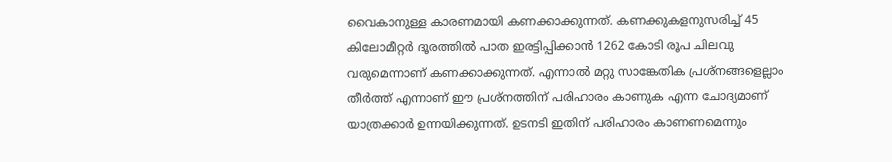വൈകാനുള്ള കാരണമായി കണക്കാക്കുന്നത്. കണക്കുകളനുസരിച്ച് 45 കിലോമീറ്റർ ദൂരത്തിൽ പാത ഇരട്ടിപ്പിക്കാൻ 1262 കോടി രൂപ ചിലവു വരുമെന്നാണ് കണക്കാക്കുന്നത്. എന്നാൽ മറ്റു സാങ്കേതിക പ്രശ്നങ്ങളെല്ലാം തീർത്ത് എന്നാണ് ഈ പ്രശ്നത്തിന് പരിഹാരം കാണുക എന്ന ചോദ്യമാണ് യാത്രക്കാർ ഉന്നയിക്കുന്നത്. ഉടനടി ഇതിന് പരിഹാരം കാണണമെന്നും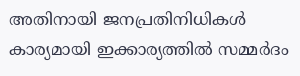അതിനായി ജനപ്രതിനിധികൾ കാര്യമായി ഇക്കാര്യത്തിൽ സമ്മർദം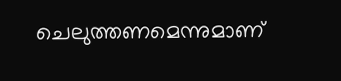ചെലുത്തണമെന്നുമാണ്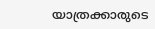യാത്രക്കാരുടെ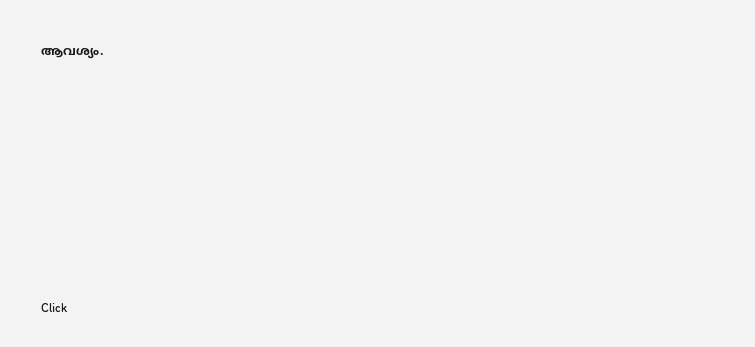ആവശ്യം.












Click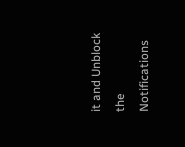it and Unblock the Notifications